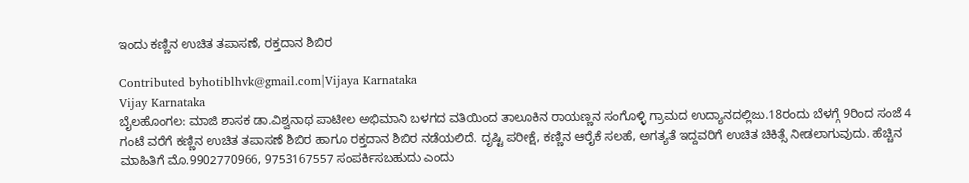ಇಂದು ಕಣ್ಣಿನ ಉಚಿತ ತಪಾಸಣೆ, ರಕ್ತದಾನ ಶಿಬಿರ

Contributed byhotiblhvk@gmail.com|Vijaya Karnataka
Vijay Karnataka
ಬೈಲಹೊಂಗಲ: ಮಾಜಿ ಶಾಸಕ ಡಾ.ವಿಶ್ವನಾಥ ಪಾಟೀಲ ಅಭಿಮಾನಿ ಬಳಗದ ವತಿಯಿಂದ ತಾಲೂಕಿನ ರಾಯಣ್ಣನ ಸಂಗೊಳ್ಳಿ ಗ್ರಾಮದ ಉದ್ಯಾನದಲ್ಲಿಜು.18ರಂದು ಬೆಳಗ್ಗೆ 9ರಿಂದ ಸಂಜೆ 4 ಗಂಟೆ ವರೆಗೆ ಕಣ್ಣಿನ ಉಚಿತ ತಪಾಸಣೆ ಶಿಬಿರ ಹಾಗೂ ರಕ್ತದಾನ ಶಿಬಿರ ನಡೆಯಲಿದೆ. ದೃಷ್ಟಿ ಪರೀಕ್ಷೆ, ಕಣ್ಣಿನ ಆರೈಕೆ ಸಲಹೆ, ಅಗತ್ಯತೆ ಇದ್ದವರಿಗೆ ಉಚಿತ ಚಿಕಿತ್ಸೆ ನೀಡಲಾಗುವುದು. ಹೆಚ್ಚಿನ ಮಾಹಿತಿಗೆ ಮೊ.9902770966, 9753167557 ಸಂಪರ್ಕಿಸಬಹುದು ಎಂದು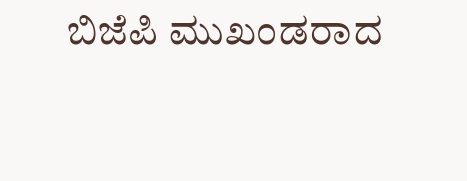ಬಿಜೆಪಿ ಮುಖಂಡರಾದ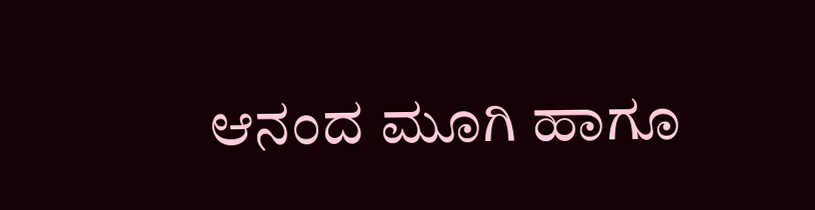ಆನಂದ ಮೂಗಿ ಹಾಗೂ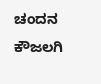ಚಂದನ ಕೌಜಲಗಿ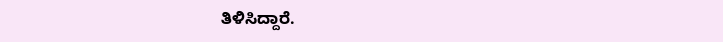ತಿಳಿಸಿದ್ದಾರೆ.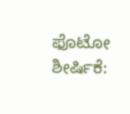ಫೊಟೋ ಶೀರ್ಷಿಕೆ: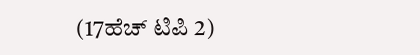(17ಹೆಚ್ ಟಿಪಿ 2)